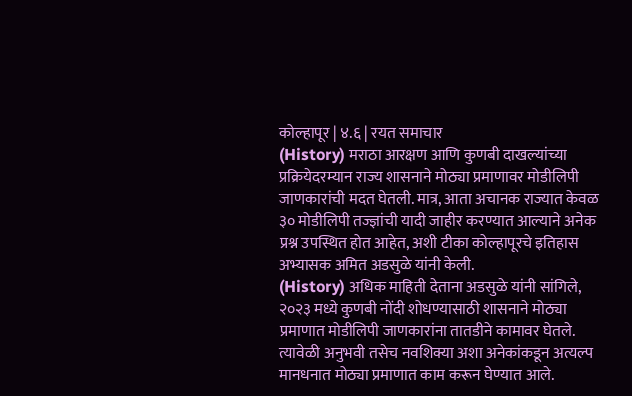कोल्हापूर | ४.६ | रयत समाचार
(History) मराठा आरक्षण आणि कुणबी दाखल्यांच्या प्रक्रियेदरम्यान राज्य शासनाने मोठ्या प्रमाणावर मोडीलिपी जाणकारांची मदत घेतली. मात्र, आता अचानक राज्यात केवळ ३० मोडीलिपी तज्ज्ञांची यादी जाहीर करण्यात आल्याने अनेक प्रश्न उपस्थित होत आहेत, अशी टीका कोल्हापूरचे इतिहास अभ्यासक अमित अडसुळे यांनी केली.
(History) अधिक माहिती देताना अडसुळे यांनी सांगिले, २०२३ मध्ये कुणबी नोंदी शोधण्यासाठी शासनाने मोठ्या प्रमाणात मोडीलिपी जाणकारांना तातडीने कामावर घेतले. त्यावेळी अनुभवी तसेच नवशिक्या अशा अनेकांकडून अत्यल्प मानधनात मोठ्या प्रमाणात काम करून घेण्यात आले.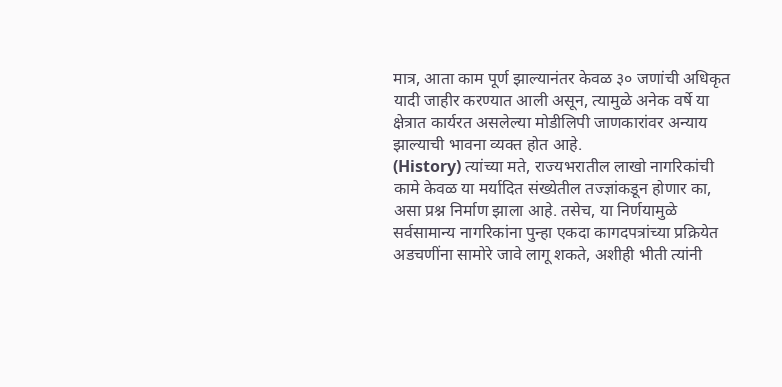मात्र, आता काम पूर्ण झाल्यानंतर केवळ ३० जणांची अधिकृत यादी जाहीर करण्यात आली असून, त्यामुळे अनेक वर्षे या क्षेत्रात कार्यरत असलेल्या मोडीलिपी जाणकारांवर अन्याय झाल्याची भावना व्यक्त होत आहे.
(History) त्यांच्या मते, राज्यभरातील लाखो नागरिकांची कामे केवळ या मर्यादित संख्येतील तज्ज्ञांकडून होणार का, असा प्रश्न निर्माण झाला आहे. तसेच, या निर्णयामुळे सर्वसामान्य नागरिकांना पुन्हा एकदा कागदपत्रांच्या प्रक्रियेत अडचणींना सामोरे जावे लागू शकते, अशीही भीती त्यांनी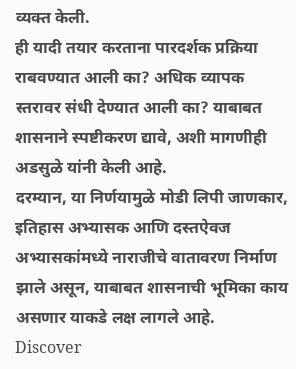व्यक्त केली.
ही यादी तयार करताना पारदर्शक प्रक्रिया राबवण्यात आली का? अधिक व्यापक स्तरावर संधी देण्यात आली का? याबाबत शासनाने स्पष्टीकरण द्यावे, अशी मागणीही अडसुळे यांनी केली आहे.
दरम्यान, या निर्णयामुळे मोडी लिपी जाणकार, इतिहास अभ्यासक आणि दस्तऐवज अभ्यासकांमध्ये नाराजीचे वातावरण निर्माण झाले असून, याबाबत शासनाची भूमिका काय असणार याकडे लक्ष लागले आहे.
Discover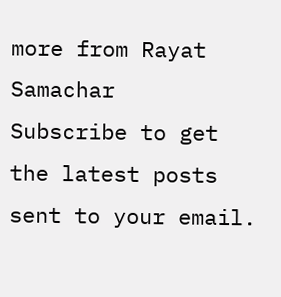more from Rayat Samachar
Subscribe to get the latest posts sent to your email.